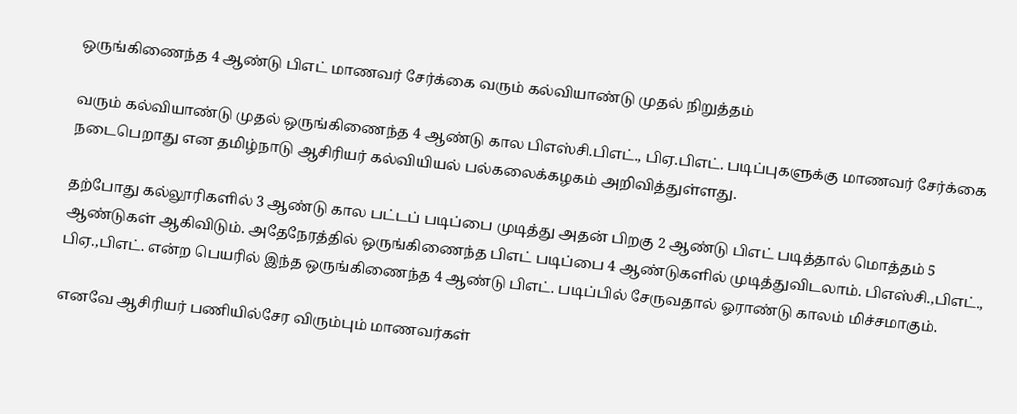ஒருங்கிணைந்த 4 ஆண்டு பிஎட் மாணவர் சேர்க்கை வரும் கல்வியாண்டு முதல் நிறுத்தம்

வரும் கல்வியாண்டு முதல் ஒருங்கிணைந்த 4 ஆண்டு கால பிஎஸ்சி.பிஎட்., பிஏ.பிஎட். படிப்புகளுக்கு மாணவர் சேர்க்கை நடைபெறாது என தமிழ்நாடு ஆசிரியர் கல்வியியல் பல்கலைக்கழகம் அறிவித்துள்ளது.

தற்போது கல்லூரிகளில் 3 ஆண்டு கால பட்டப் படிப்பை முடித்து அதன் பிறகு 2 ஆண்டு பிஎட் படித்தால் மொத்தம் 5 ஆண்டுகள் ஆகிவிடும். அதேநேரத்தில் ஒருங்கிணைந்த பிஎட் படிப்பை 4 ஆண்டுகளில் முடித்துவிடலாம். பிஎஸ்சி.,பிஎட்., பிஏ.,பிஎட். என்ற பெயரில் இந்த ஒருங்கிணைந்த 4 ஆண்டு பிஎட். படிப்பில் சேருவதால் ஓராண்டு காலம் மிச்சமாகும்.

எனவே ஆசிரியர் பணியில்சேர விரும்பும் மாணவர்கள்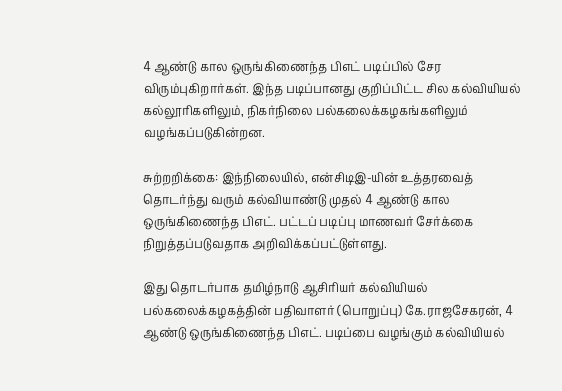4 ஆண்டு கால ஒருங்கிணைந்த பிஎட் படிப்பில் சேர விரும்புகிறார்கள். இந்த படிப்பானது குறிப்பிட்ட சில கல்வியியல் கல்லூரிகளிலும், நிகர்நிலை பல்கலைக்கழகங்களிலும் வழங்கப்படுகின்றன.

சுற்றறிக்கை: இந்நிலையில், என்சிடிஇ-யின் உத்தரவைத் தொடர்ந்து வரும் கல்வியாண்டு முதல் 4 ஆண்டு கால ஒருங்கிணைந்த பிஎட். பட்டப் படிப்பு மாணவர் சேர்க்கை நிறுத்தப்படுவதாக அறிவிக்கப்பட்டுள்ளது.

இது தொடர்பாக தமிழ்நாடு ஆசிரியர் கல்வியியல் பல்கலைக்கழகத்தின் பதிவாளர் (பொறுப்பு) கே.ராஜசேகரன், 4 ஆண்டு ஒருங்கிணைந்த பிஎட். படிப்பை வழங்கும் கல்வியியல்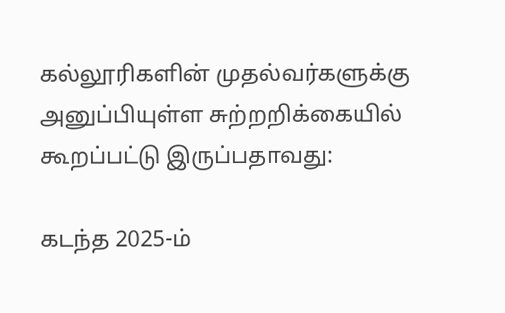கல்லூரிகளின் முதல்வர்களுக்கு அனுப்பியுள்ள சுற்றறிக்கையில் கூறப்பட்டு இருப்பதாவது:

கடந்த 2025-ம்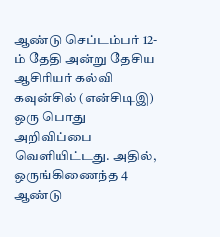ஆண்டு செப்டம்பர் 12-ம் தேதி அன்று தேசிய ஆசிரியர் கல்வி கவுன்சில் (என்சிடிஇ) ஒரு பொது அறிவிப்பை வெளியிட்டது. அதில், ஒருங்கிணைந்த 4 ஆண்டு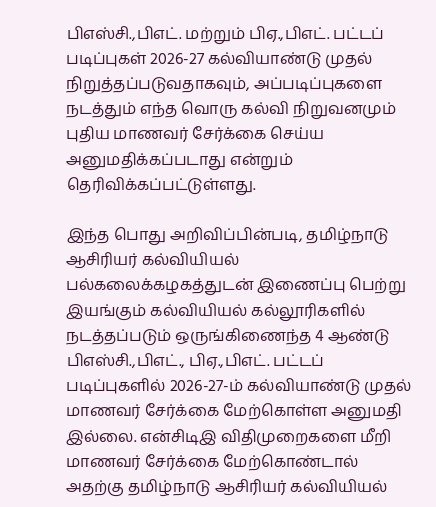பிஎஸ்சி.,பிஎட். மற்றும் பிஏ.,பிஎட். பட்டப் படிப்புகள் 2026-27 கல்வியாண்டு முதல் நிறுத்தப்படுவதாகவும், அப்படிப்புகளை நடத்தும் எந்த வொரு கல்வி நிறுவனமும் புதிய மாணவர் சேர்க்கை செய்ய அனுமதிக்கப்படாது என்றும் தெரிவிக்கப்பட்டுள்ளது.

இந்த பொது அறிவிப்பின்படி, தமிழ்நாடு ஆசிரியர் கல்வியியல் பல்கலைக்கழகத்துடன் இணைப்பு பெற்று இயங்கும் கல்வியியல் கல்லூரிகளில் நடத்தப்படும் ஒருங்கிணைந்த 4 ஆண்டு பிஎஸ்சி.,பிஎட்., பிஏ.,பிஎட். பட்டப் படிப்புகளில் 2026-27-ம் கல்வியாண்டு முதல் மாணவர் சேர்க்கை மேற்கொள்ள அனுமதி இல்லை. என்சிடிஇ விதிமுறைகளை மீறி மாணவர் சேர்க்கை மேற்கொண்டால் அதற்கு தமிழ்நாடு ஆசிரியர் கல்வியியல்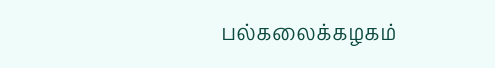பல்கலைக்கழகம்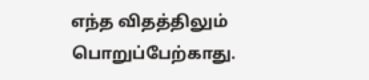எந்த விதத்திலும் பொறுப்பேற்காது.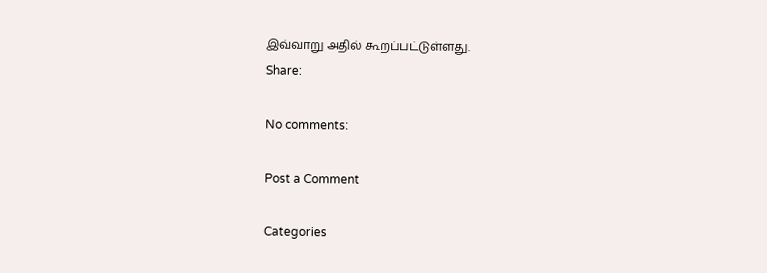இவ்வாறு அதில் கூறப்பட்டுள்ளது.
Share:

No comments:

Post a Comment

Categories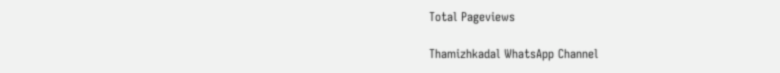Total Pageviews

Thamizhkadal WhatsApp Channel